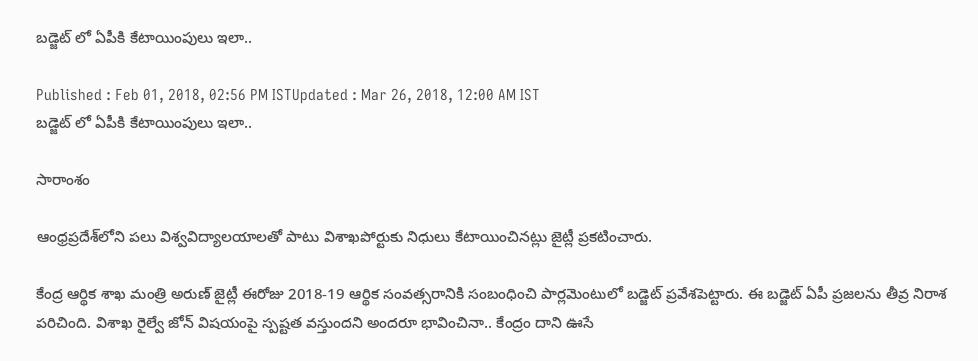బడ్జెట్ లో ఏపీకి కేటాయింపులు ఇలా..

Published : Feb 01, 2018, 02:56 PM ISTUpdated : Mar 26, 2018, 12:00 AM IST
బడ్జెట్ లో ఏపీకి కేటాయింపులు ఇలా..

సారాంశం

ఆంధ్రప్రదేశ్‌లోని పలు విశ్వవిద్యాలయాలతో పాటు విశాఖపోర్టుకు నిధులు కేటాయించినట్లు జైట్లీ ప్రకటించారు.

కేంద్ర ఆర్థిక శాఖ మంత్రి అరుణ్‌ జైట్లీ ఈరోజు 2018-19 ఆర్థిక సంవత్సరానికి సంబంధించి పార్లమెంటులో బడ్జెట్ ప్రవేశపెట్టారు. ఈ బడ్జెట్ ఏపీ ప్రజలను తీవ్ర నిరాశ పరిచింది. విశాఖ రైల్వే జోన్ విషయంపై స్పష్టత వస్తుందని అందరూ భావించినా.. కేంద్రం దాని ఊసే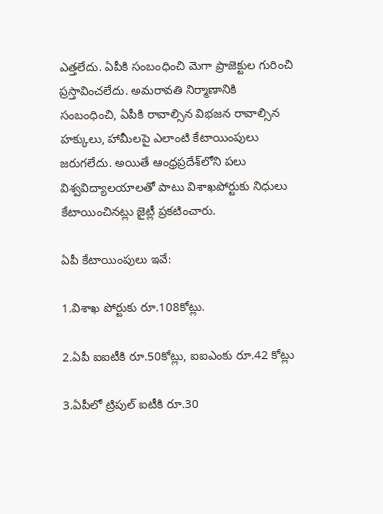ఎత్తలేదు. ఏపీకి సంబంధించి మెగా ప్రాజెక్టుల గురించి ప్రస్తావించలేదు. అమరావతి నిర్మాణానికి సంబంధించి, ఏపీకి రావాల్సిన విభజన రావాల్సిన హక్కులు, హామీలపై ఎలాంటి కేటాయింపులు జరుగలేదు. అయితే ఆంధ్రప్రదేశ్‌లోని పలు విశ్వవిద్యాలయాలతో పాటు విశాఖపోర్టుకు నిధులు కేటాయించినట్లు జైట్లీ ప్రకటించారు.

ఏపీ కేటాయింపులు ఇవే:

1.విశాఖ పోర్టుకు రూ.108కోట్లు.

2.ఏపీ ఐఐటీకి రూ.50కోట్లు, ఐఐఎంకు రూ.42 కోట్లు

3.ఏపీలో ట్రిపుల్‌ ఐటీకి రూ.30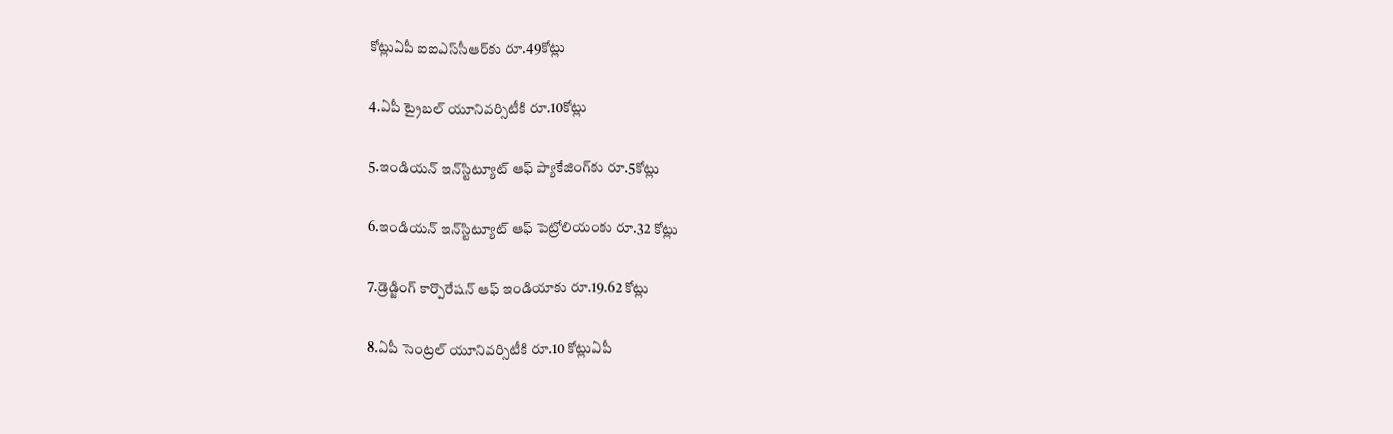కోట్లుఏపీ ఐఐఎస్‌సీఆర్‌కు రూ.49కోట్లు

4.ఏపీ ట్రైబల్ యూనివర్సిటీకి రూ.10కోట్లు

5.ఇండియన్‌ ఇన్‌స్టిట్యూట్‌ ఆఫ్‌ ప్యాకేజింగ్‌కు రూ.5కోట్లు

6.ఇండియన్‌ ఇన్‌స్టిట్యూట్‌ ఆఫ్‌ పెట్రోలియంకు రూ.32 కోట్లు

7.డ్రెడ్జింగ్‌ కార్పొరేషన్‌ ఆఫ్‌ ఇండియాకు రూ.19.62 కోట్లు

8.ఏపీ సెంట్రల్ యూనివర్సిటీకి రూ.10 కోట్లుఏపీ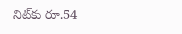నిట్‌కు రూ.54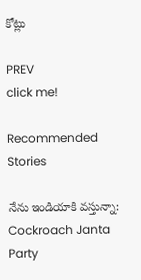కోట్లు

PREV
click me!

Recommended Stories

నేను ఇండియాకి వస్తున్నా: Cockroach Janta Party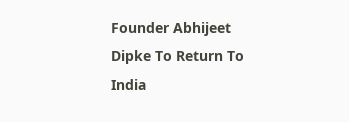Founder Abhijeet Dipke To Return To India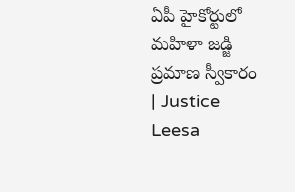ఏపీ హైకోర్టులో మహిళా జడ్జి ప్రమాణ స్వీకారం | Justice Leesa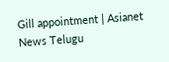Gill appointment | Asianet News Telugu